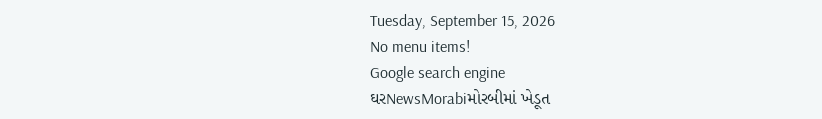Tuesday, September 15, 2026
No menu items!
Google search engine
ઘરNewsMorabiમોરબીમાં ખેડૂત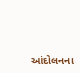આંદોલનના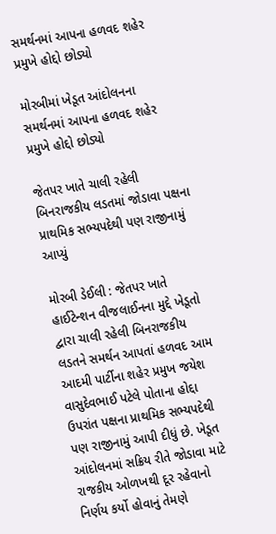સમર્થનમાં આપના હળવદ શહેર પ્રમુખે હોદ્દો છોડ્યો

મોરબીમાં ખેડૂત આંદોલનના સમર્થનમાં આપના હળવદ શહેર પ્રમુખે હોદ્દો છોડ્યો

જેતપર ખાતે ચાલી રહેલી બિનરાજકીય લડતમાં જોડાવા પક્ષના પ્રાથમિક સભ્યપદેથી પણ રાજીનામું આપ્યું

મોરબી ડેઈલી : જેતપર ખાતે હાઈટેન્શન વીજલાઈનના મુદ્દે ખેડૂતો દ્વારા ચાલી રહેલી બિનરાજકીય લડતને સમર્થન આપતાં હળવદ આમ આદમી પાર્ટીના શહેર પ્રમુખ જયેશ વાસુદેવભાઈ પટેલે પોતાના હોદ્દા ઉપરાંત પક્ષના પ્રાથમિક સભ્યપદેથી પણ રાજીનામું આપી દીધું છે. ખેડૂત આંદોલનમાં સક્રિય રીતે જોડાવા માટે રાજકીય ઓળખથી દૂર રહેવાનો નિર્ણય કર્યો હોવાનું તેમણે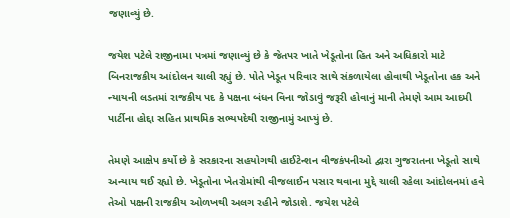જણાવ્યું છે.

જયેશ પટેલે રાજીનામા પત્રમાં જણાવ્યું છે કે જેતપર ખાતે ખેડૂતોના હિત અને અધિકારો માટે બિનરાજકીય આંદોલન ચાલી રહ્યું છે. પોતે ખેડૂત પરિવાર સાથે સંકળાયેલા હોવાથી ખેડૂતોના હક અને ન્યાયની લડતમાં રાજકીય પદ કે પક્ષના બંધન વિના જોડાવું જરૂરી હોવાનું માની તેમણે આમ આદમી પાર્ટીના હોદ્દા સહિત પ્રાથમિક સભ્યપદેથી રાજીનામું આપ્યું છે.

તેમણે આક્ષેપ કર્યો છે કે સરકારના સહયોગથી હાઈટેન્શન વીજકંપનીઓ દ્વારા ગુજરાતના ખેડૂતો સાથે અન્યાય થઈ રહ્યો છે. ખેડૂતોના ખેતરોમાંથી વીજલાઈન પસાર થવાના મુદ્દે ચાલી રહેલા આંદોલનમાં હવે તેઓ પક્ષની રાજકીય ઓળખથી અલગ રહીને જોડાશે. જયેશ પટેલે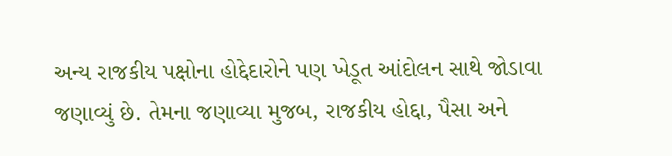અન્ય રાજકીય પક્ષોના હોદ્દેદારોને પણ ખેડૂત આંદોલન સાથે જોડાવા જણાવ્યું છે. તેમના જણાવ્યા મુજબ, રાજકીય હોદ્દા, પૈસા અને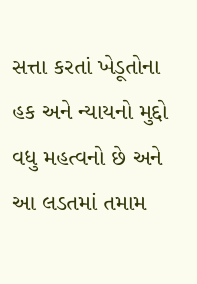સત્તા કરતાં ખેડૂતોના હક અને ન્યાયનો મુદ્દો વધુ મહત્વનો છે અને આ લડતમાં તમામ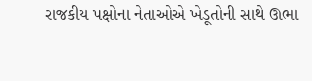રાજકીય પક્ષોના નેતાઓએ ખેડૂતોની સાથે ઊભા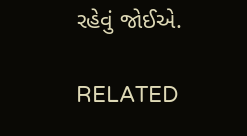રહેવું જોઈએ.

RELATED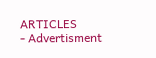ARTICLES
- Advertisment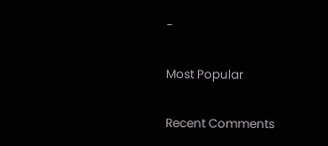-

Most Popular

Recent Comments